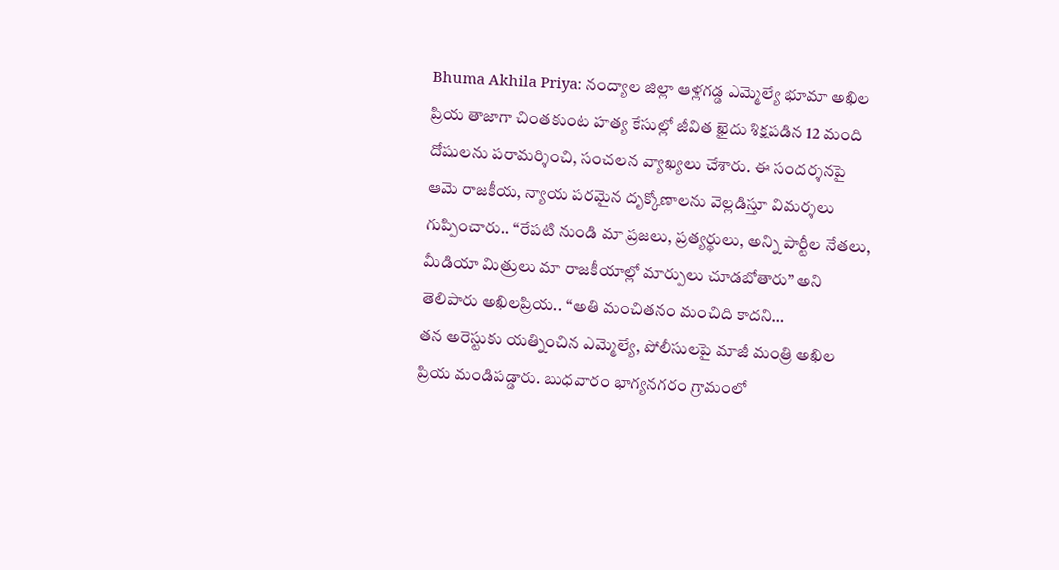Bhuma Akhila Priya: నంద్యాల జిల్లా ఆళ్లగడ్డ ఎమ్మెల్యే భూమా అఖిల ప్రియ తాజాగా చింతకుంట హత్య కేసుల్లో జీవిత ఖైదు శిక్షపడిన 12 మంది దోషులను పరామర్శించి, సంచలన వ్యాఖ్యలు చేశారు. ఈ సందర్శనపై ఆమె రాజకీయ, న్యాయ పరమైన దృక్కోణాలను వెల్లడిస్తూ విమర్శలు గుప్పించారు.. “రేపటి నుండి మా ప్రజలు, ప్రత్యర్థులు, అన్ని పార్టీల నేతలు, మీడియా మిత్రులు మా రాజకీయాల్లో మార్పులు చూడబోతారు” అని తెలిపారు అఖిలప్రియ.. “అతి మంచితనం మంచిది కాదని…
తన అరెస్టుకు యత్నించిన ఎమ్మెల్యే, పోలీసులపై మాజీ మంత్రి అఖిల ప్రియ మండిపడ్డారు. బుధవారం భాగ్యనగరం గ్రామంలో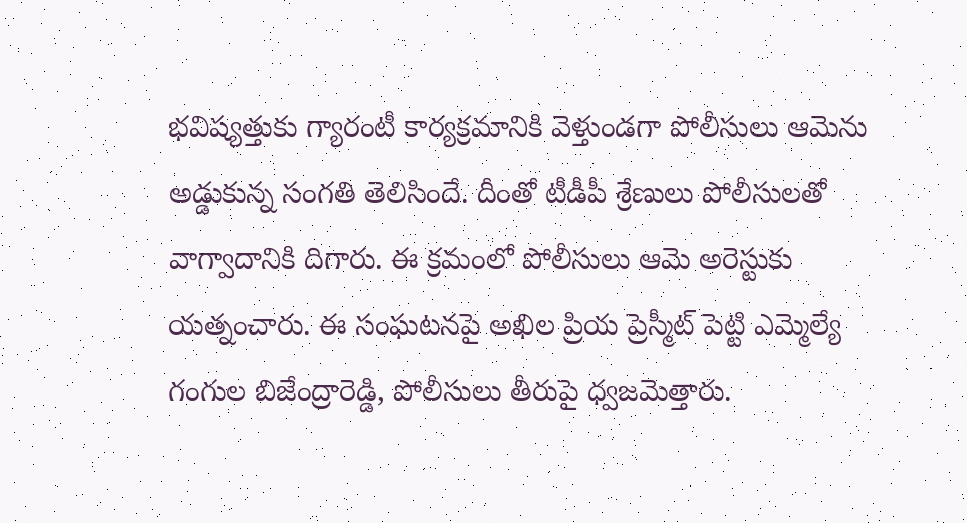భవిష్యత్తుకు గ్యారంటీ కార్యక్రమానికి వెళ్తుండగా పోలీసులు ఆమెను అడ్డుకున్న సంగతి తెలిసిందే. దీంతో టీడీపీ శ్రేణులు పోలీసులతో వాగ్వాదానికి దిగారు. ఈ క్రమంలో పోలీసులు ఆమె అరెస్టుకు యత్నంచారు. ఈ సంఘటనపై అఖిల ప్రియ ప్రెస్మీట్ పెట్టి ఎమ్మెల్యే గంగుల బిజేంద్రారెడ్డి, పోలీసులు తీరుపై ధ్వజమెత్తారు.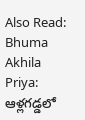Also Read: Bhuma Akhila Priya: ఆళ్లగడ్డలో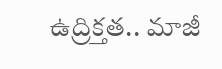ఉద్రిక్తత.. మాజీ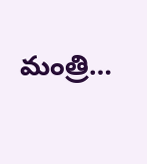మంత్రి…